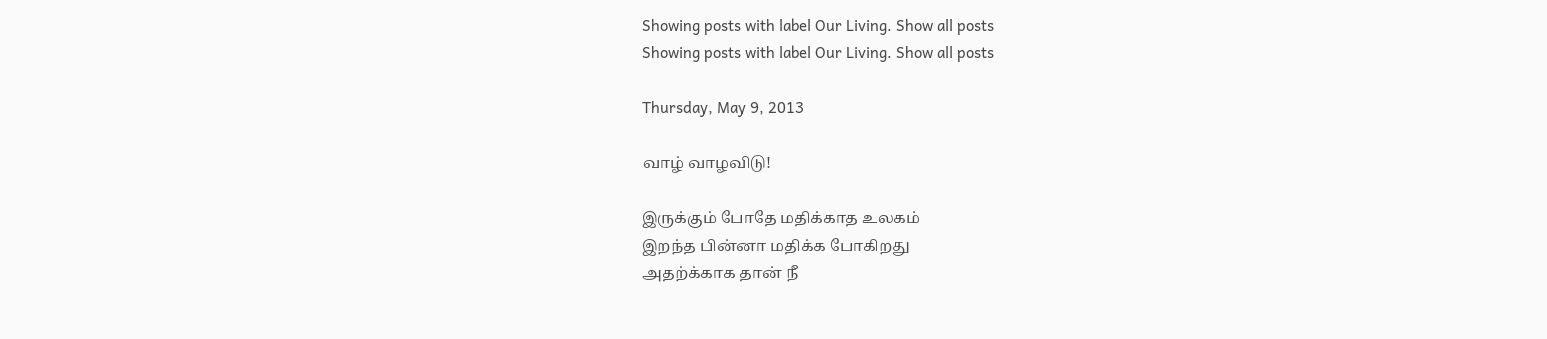Showing posts with label Our Living. Show all posts
Showing posts with label Our Living. Show all posts

Thursday, May 9, 2013

வாழ் வாழவிடு!

இருக்கும் போதே மதிக்காத உலகம்
இறந்த பின்னா மதிக்க போகிறது
அதற்க்காக தான் நீ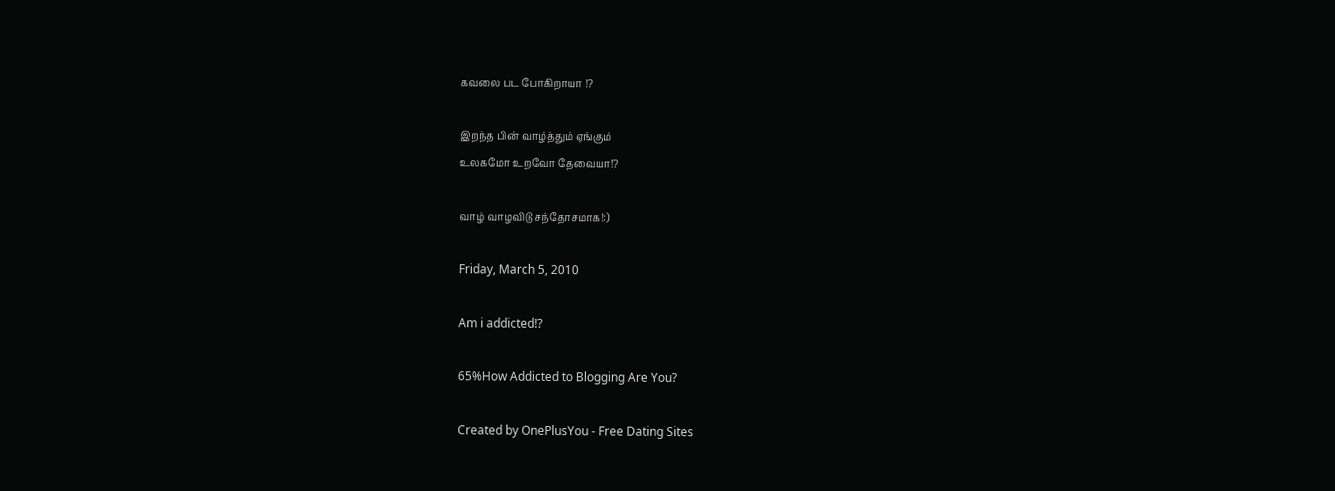கவலை பட போகிறாயா !?

இறந்த பின் வாழ்த்தும் ஏங்கும்
உலகமோ உறவோ தேவையா!?

வாழ் வாழவிடு சந்தோசமாக!:)

Friday, March 5, 2010

Am i addicted!?

65%How Addicted to Blogging Are You?

Created by OnePlusYou - Free Dating Sites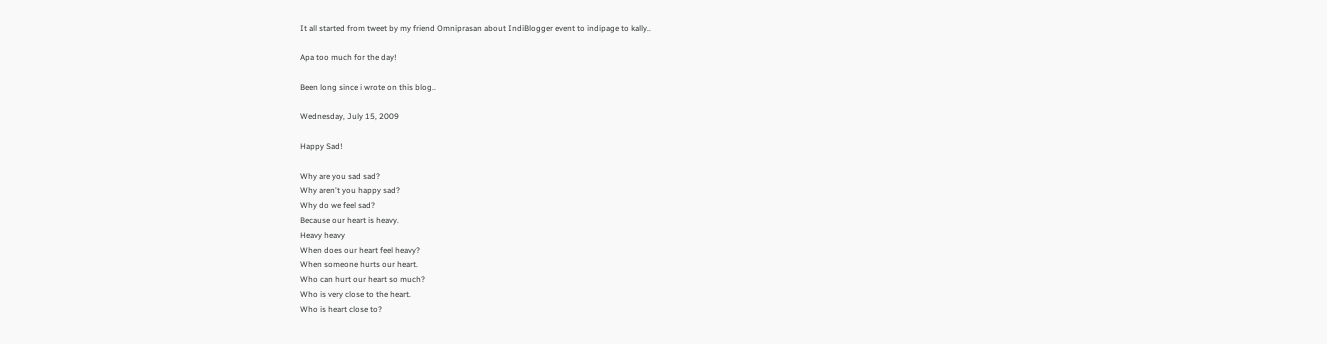It all started from tweet by my friend Omniprasan about IndiBlogger event to indipage to kally..

Apa too much for the day!

Been long since i wrote on this blog..

Wednesday, July 15, 2009

Happy Sad!

Why are you sad sad?
Why aren't you happy sad?
Why do we feel sad?
Because our heart is heavy.
Heavy heavy
When does our heart feel heavy?
When someone hurts our heart.
Who can hurt our heart so much?
Who is very close to the heart.
Who is heart close to?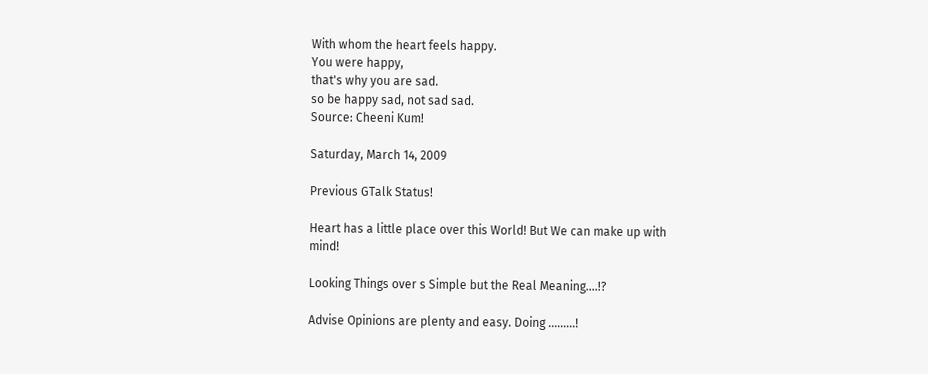With whom the heart feels happy.
You were happy,
that's why you are sad.
so be happy sad, not sad sad.
Source: Cheeni Kum!

Saturday, March 14, 2009

Previous GTalk Status!

Heart has a little place over this World! But We can make up with mind!

Looking Things over s Simple but the Real Meaning....!?

Advise Opinions are plenty and easy. Doing .........!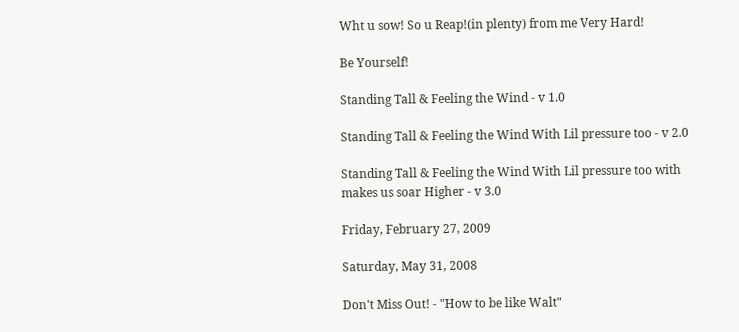Wht u sow! So u Reap!(in plenty) from me Very Hard!

Be Yourself!

Standing Tall & Feeling the Wind - v 1.0

Standing Tall & Feeling the Wind With Lil pressure too - v 2.0

Standing Tall & Feeling the Wind With Lil pressure too with makes us soar Higher - v 3.0

Friday, February 27, 2009

Saturday, May 31, 2008

Don't Miss Out! - "How to be like Walt"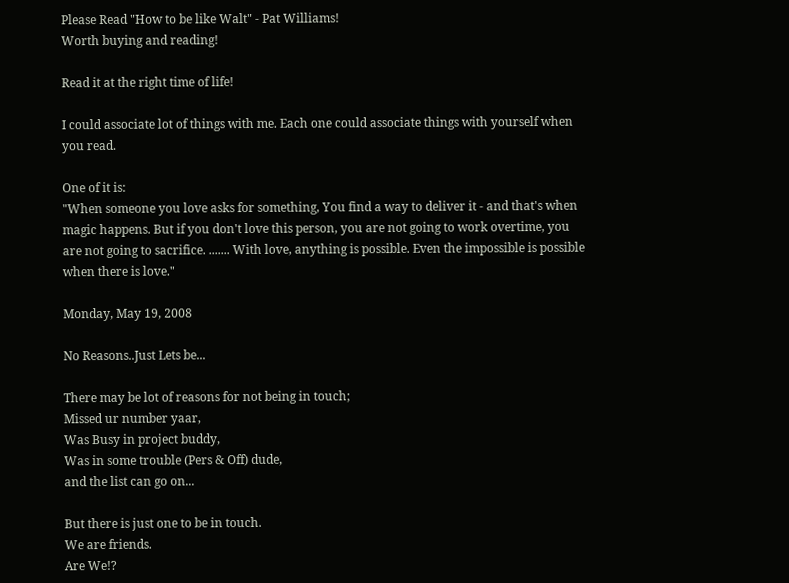Please Read "How to be like Walt" - Pat Williams!
Worth buying and reading!

Read it at the right time of life!

I could associate lot of things with me. Each one could associate things with yourself when you read.

One of it is:
"When someone you love asks for something, You find a way to deliver it - and that's when magic happens. But if you don't love this person, you are not going to work overtime, you are not going to sacrifice. ....... With love, anything is possible. Even the impossible is possible when there is love."

Monday, May 19, 2008

No Reasons..Just Lets be...

There may be lot of reasons for not being in touch;
Missed ur number yaar,
Was Busy in project buddy,
Was in some trouble (Pers & Off) dude,
and the list can go on...

But there is just one to be in touch.
We are friends.
Are We!?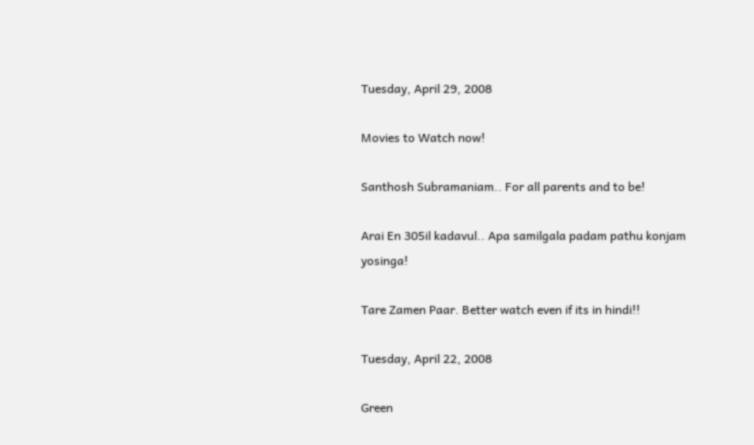Tuesday, April 29, 2008

Movies to Watch now!

Santhosh Subramaniam.. For all parents and to be!

Arai En 305il kadavul.. Apa samilgala padam pathu konjam yosinga!

Tare Zamen Paar. Better watch even if its in hindi!!

Tuesday, April 22, 2008

Green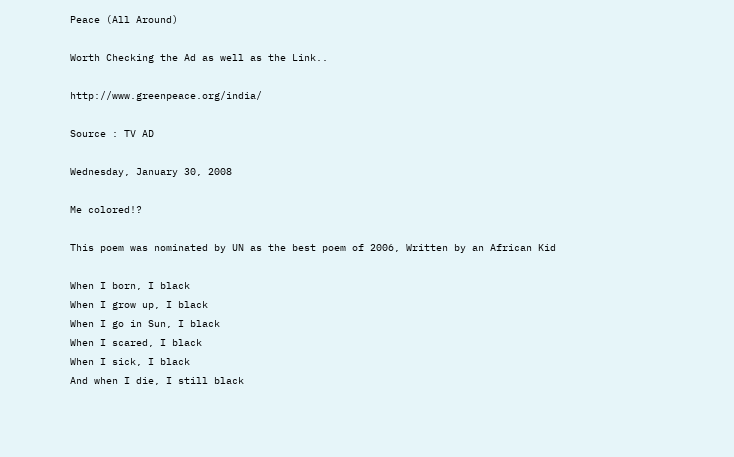Peace (All Around)

Worth Checking the Ad as well as the Link..

http://www.greenpeace.org/india/

Source : TV AD

Wednesday, January 30, 2008

Me colored!?

This poem was nominated by UN as the best poem of 2006, Written by an African Kid

When I born, I black
When I grow up, I black
When I go in Sun, I black
When I scared, I black
When I sick, I black
And when I die, I still black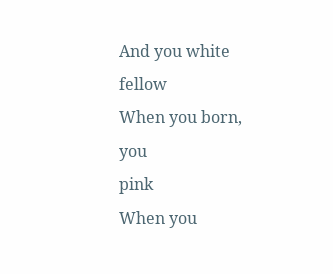And you white fellow
When you born, you
pink
When you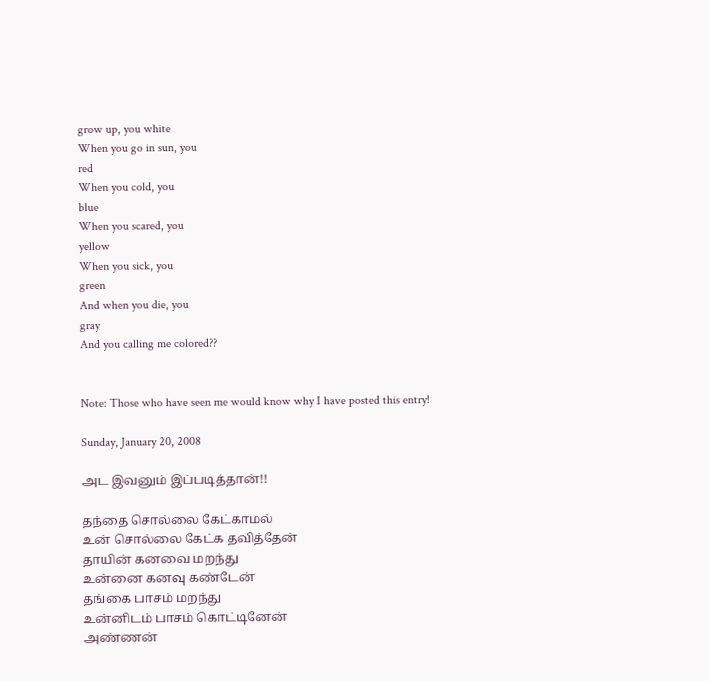grow up, you white
When you go in sun, you
red
When you cold, you
blue
When you scared, you
yellow
When you sick, you
green
And when you die, you
gray
And you calling me colored??


Note: Those who have seen me would know why I have posted this entry!

Sunday, January 20, 2008

அட இவனும் இப்படித்தான்!!

தந்தை சொல்லை கேட்காமல்
உன் சொல்லை கேட்க தவித்தேன்
தாயின் கனவை மறந்து
உன்னை கனவு கண்டேன்
தங்கை பாசம் மறந்து
உன்னிடம் பாசம் கொட்டினேன்
அண்ணன்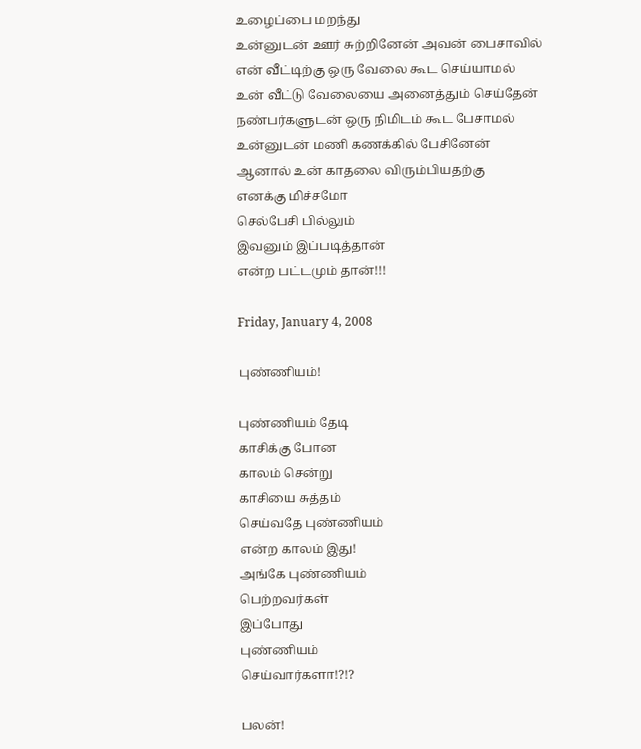உழைப்பை மறந்து
உன்னுடன் ஊர் சுற்றினேன் அவன் பைசாவில்
என் வீட்டிற்கு ஒரு வேலை கூட செய்யாமல்
உன் வீட்டு வேலையை அனைத்தும் செய்தேன்
நண்பர்களுடன் ஒரு நிமிடம் கூட பேசாமல்
உன்னுடன் மணி கணக்கில் பேசினேன்
ஆனால் உன் காதலை விரும்பியதற்கு
எனக்கு மிச்சமோ
செல்பேசி பில்லும்
இவனும் இப்படித்தான்
என்ற பட்டமும் தான்!!!

Friday, January 4, 2008

புண்ணியம்!

புண்ணியம் தேடி
காசிக்கு போன
காலம் சென்று
காசியை சுத்தம்
செய்வதே புண்ணியம்
என்ற காலம் இது!
அங்கே புண்ணியம்
பெற்றவர்கள்
இப்போது
புண்ணியம்
செய்வார்களா!?!?

பலன்!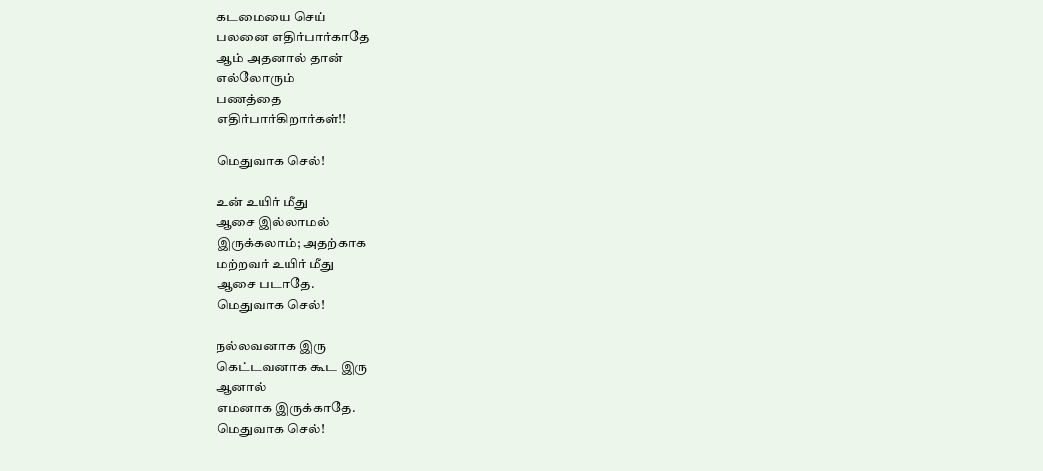கடமையை செய்
பலனை எதிர்பார்காதே
ஆம் அதனால் தான்
எல்லோரும்
பணத்தை
எதிர்பார்கிறார்கள்!!

மெதுவாக செல்!

உன் உயிர் மீது
ஆசை இல்லாமல்
இருக்கலாம்; அதற்காக
மற்றவர் உயிர் மீது
ஆசை படாதே.
மெதுவாக செல்!

நல்லவனாக இரு
கெட்டவனாக கூட இரு
ஆனால்
எமனாக இருக்காதே.
மெதுவாக செல்!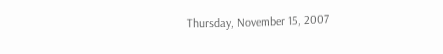Thursday, November 15, 2007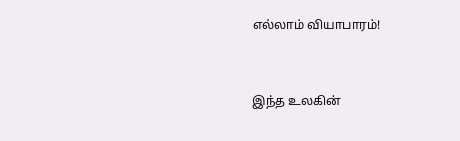எல்லாம் வியாபாரம்!


இந்த உலகின்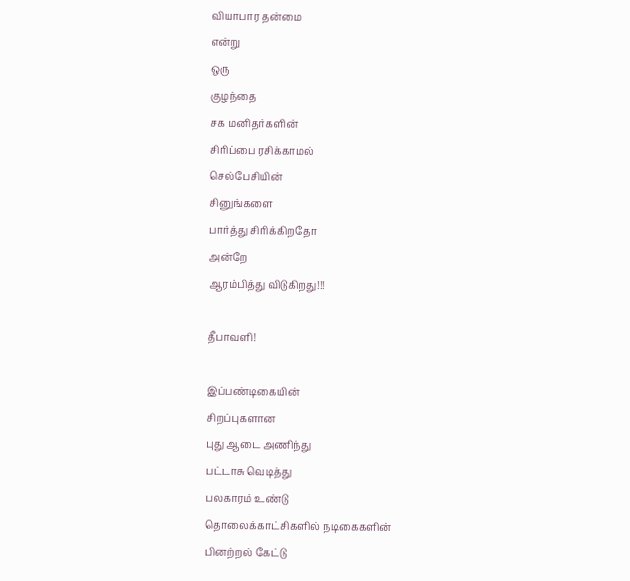வியாபார தன்மை
என்று
ஒரு
குழந்தை
சக மனிதர்களின்
சிரிப்பை ரசிக்காமல்
செல்பேசியின்
சினுங்களை
பார்த்து சிரிக்கிறதோ
அன்றே
ஆரம்பித்து விடுகிறது!!!

தீபாவளி!

இப்பண்டிகையின்
சிறப்புகளான
புது ஆடை அணிந்து
பட்டாசு வெடித்து
பலகாரம் உண்டு
தொலைக்காட்சிகளில் நடிகைகளின்
பினற்றல் கேட்டு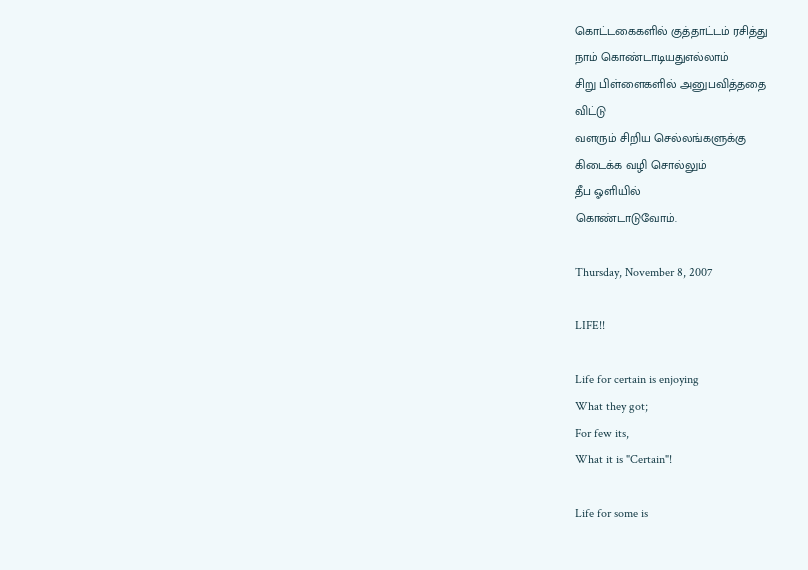கொட்டகைகளில் குத்தாட்டம் ரசித்து
நாம் கொண்டாடியதுஎல்லாம்
சிறு பிள்ளைகளில் அனுபவித்ததை
விட்டு
வளரும் சிறிய செல்லங்களுக்கு
கிடைக்க வழி சொல்லும்
தீப ஓளியில்
கொண்டாடுவோம்.

Thursday, November 8, 2007

LIFE!!

Life for certain is enjoying
What they got;
For few its,
What it is "Certain"!

Life for some is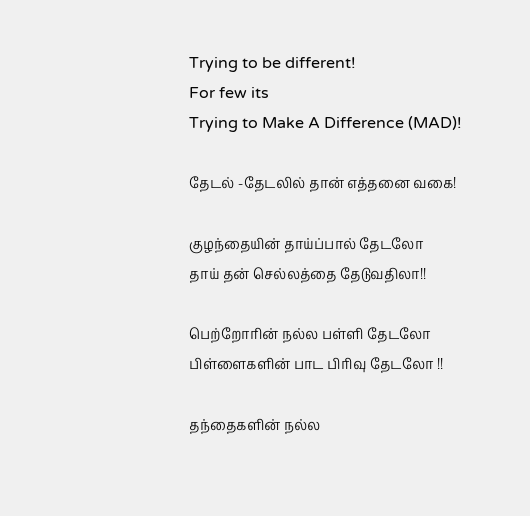Trying to be different!
For few its
Trying to Make A Difference (MAD)!

தேடல் -தேடலில் தான் எத்தனை வகை!

குழந்தையின் தாய்ப்பால் தேடலோ
தாய் தன் செல்லத்தை தேடுவதிலா!!

பெற்றோரின் நல்ல பள்ளி தேடலோ
பிள்ளைகளின் பாட பிரிவு தேடலோ !!

தந்தைகளின் நல்ல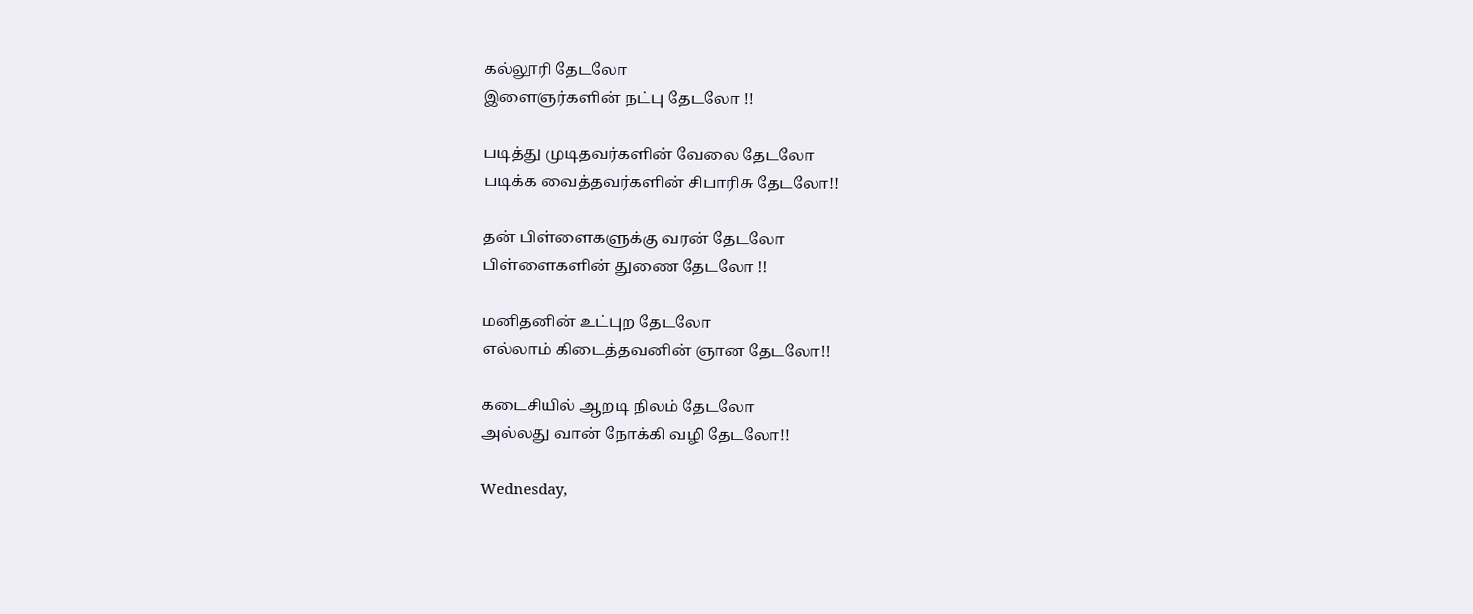கல்லூரி தேடலோ
இளைஞர்களின் நட்பு தேடலோ !!

படித்து முடிதவர்களின் வேலை தேடலோ
படிக்க வைத்தவர்களின் சிபாரிசு தேடலோ!!

தன் பிள்ளைகளுக்கு வரன் தேடலோ
பிள்ளைகளின் துணை தேடலோ !!

மனிதனின் உட்புற தேடலோ
எல்லாம் கிடைத்தவனின் ஞான தேடலோ!!

கடைசியில் ஆறடி நிலம் தேடலோ
அல்லது வான் நோக்கி வழி தேடலோ!!

Wednesday,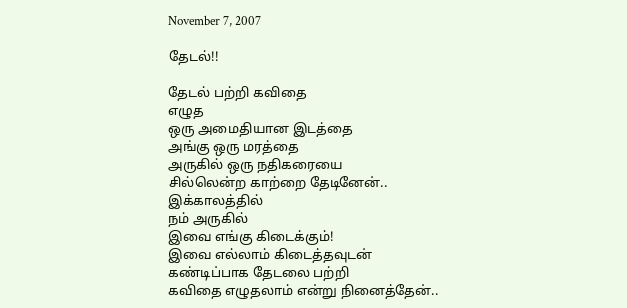November 7, 2007

தேடல்!!

தேடல் பற்றி கவிதை
எழுத
ஒரு அமைதியான இடத்தை
அங்கு ஒரு மரத்தை
அருகில் ஒரு நதிகரையை
சில்லென்ற காற்றை தேடினேன்..
இக்காலத்தில்
நம் அருகில்
இவை எங்கு கிடைக்கும்!
இவை எல்லாம் கிடைத்தவுடன்
கண்டிப்பாக தேடலை பற்றி
கவிதை எழுதலாம் என்று நினைத்தேன்..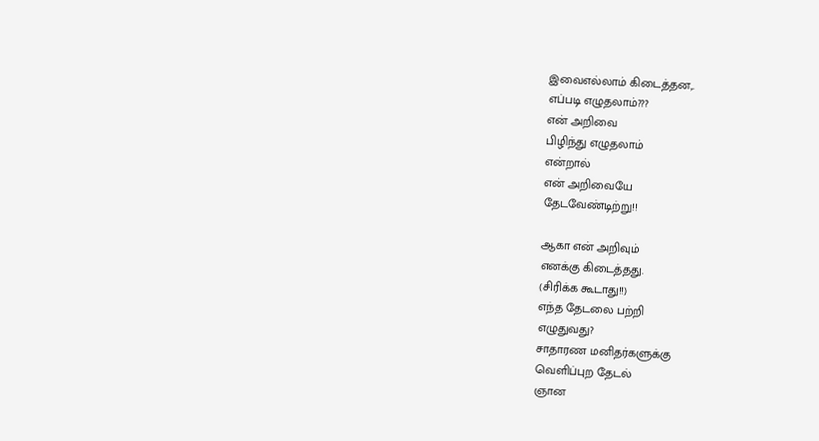இவைஎல்லாம் கிடைத்தன,.
எப்படி எழுதலாம்???
என் அறிவை
பிழிந்து எழுதலாம்
என்றால்
என் அறிவையே
தேடவேண்டிற்று!!

ஆகா என் அறிவும்
எனக்கு கிடைத்தது.
(சிரிக்க கூடாது!!)
எந்த தேடலை பற்றி
எழுதுவது?
சாதாரண மனிதர்களுக்கு
வெளிப்புற தேடல்
ஞான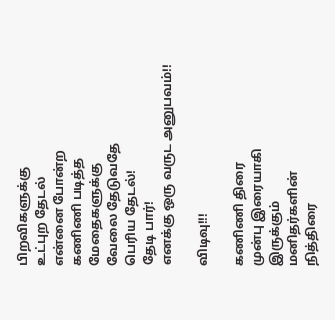பிறவிகளுக்கு
உட்புற தேடல்
என்னை போன்ற
கணிணி படித்த
மேதைகளுக்கு
வேலை தேடுவதே
பெரிய தேடல்!
தேடி பார்!
எனக்கு ஒரு வருட அனுபவம்!!

விடிவு!!!

கணிணி திரை
முன்பு இரையாகி
இருக்கும்
மனிதர்களின்
நித்திரை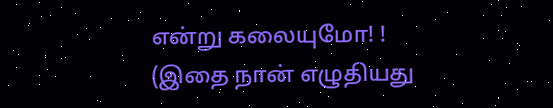என்று கலையுமோ! !
(இதை நான் எழுதியது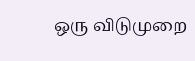ஒரு விடுமுறை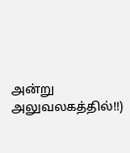அன்று அலுவலகத்தில்!!)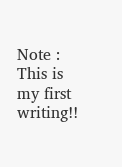Note : This is my first writing!!